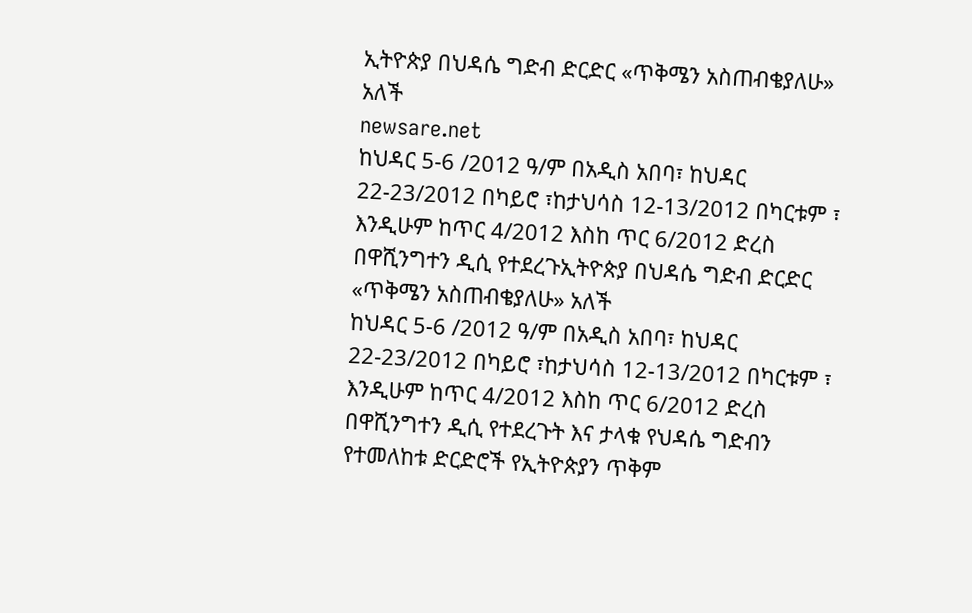ኢትዮጵያ በህዳሴ ግድብ ድርድር «ጥቅሜን አስጠብቄያለሁ» አለች
newsare.net
ከህዳር 5-6 /2012 ዓ/ም በአዲስ አበባ፣ ከህዳር 22-23/2012 በካይሮ ፣ከታህሳስ 12-13/2012 በካርቱም ፣ እንዲሁም ከጥር 4/2012 እስከ ጥር 6/2012 ድረስ በዋሺንግተን ዲሲ የተደረጉኢትዮጵያ በህዳሴ ግድብ ድርድር «ጥቅሜን አስጠብቄያለሁ» አለች
ከህዳር 5-6 /2012 ዓ/ም በአዲስ አበባ፣ ከህዳር 22-23/2012 በካይሮ ፣ከታህሳስ 12-13/2012 በካርቱም ፣ እንዲሁም ከጥር 4/2012 እስከ ጥር 6/2012 ድረስ በዋሺንግተን ዲሲ የተደረጉት እና ታላቁ የህዳሴ ግድብን የተመለከቱ ድርድሮች የኢትዮጵያን ጥቅም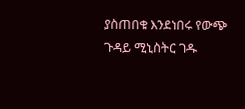ያስጠበቁ እንደነበሩ የውጭ ጉዳይ ሚኒስትር ገዱ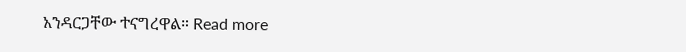አንዳርጋቸው ተናግረዋል። Read more